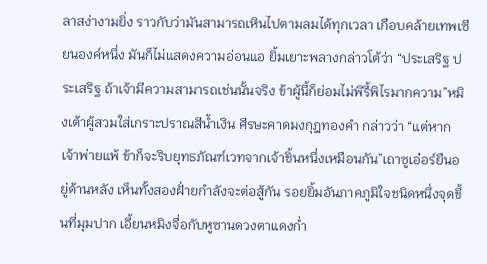ลาสง่างามยิ่ง ราวกับว่ามันสามารถเหินไปตามลมได้ทุกเวลา เกือบคล้ายเทพเซียนองค์หนึ่ง มันก็ไม่แสดงความอ่อนแอ ยิ้มเยาะพลางกล่าวโต้ว่า “ประเสริฐ ประเสริฐ ถ้าเจ้ามีความสามารถเช่นนั้นจริง ข้าผู้นี้ก็ย่อมไม่พิรี้พิไรมากความ”หมิงเต้าผู้สวมใส่เกราะปราณสีน้ำเงิน ศีรษะคาดมงกุฎทองคำ กล่าวว่า “แต่หากเจ้าพ่ายแพ้ ข้าก็จะริบยุทธภัณฑ์เวทจากเจ้าชิ้นหนึ่งเหมือนกัน”เถาซูเอ๋อร์ยืนอยู่ด้านหลัง เห็นทั้งสองฝั่ายกำลังจะต่อสู้กัน รอยยิ้มอันภาคภูมิใจชนิดหนึ่งจุดขึ้นที่มุมปาก เอี้ยนหมิงจื่อกับหูซานดวงตาแดงก่ำ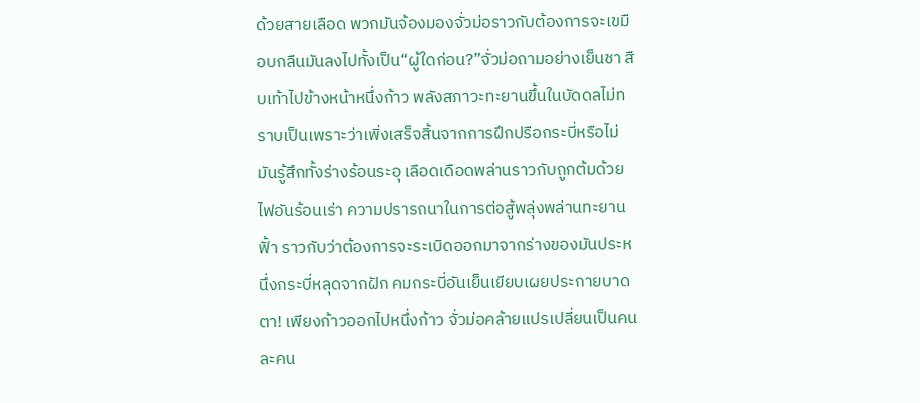ด้วยสายเลือด พวกมันจ้องมองจั่วม่อราวกับต้องการจะเขมือบกลืนมันลงไปทั้งเป็น“ผู้ใดก่อน?”จั่วม่อถามอย่างเย็นชา สืบเท้าไปข้างหน้าหนึ่งก้าว พลังสภาวะทะยานขึ้นในบัดดลไม่ทราบเป็นเพราะว่าเพิ่งเสร็จสิ้นจากการฝึกปรือกระบี่หรือไม่ มันรู้สึกทั้งร่างร้อนระอุ เลือดเดือดพล่านราวกับถูกต้มด้วยไฟอันร้อนเร่า ความปรารถนาในการต่อสู้พลุ่งพล่านทะยานฟั้า ราวกับว่าต้องการจะระเบิดออกมาจากร่างของมันประหนึ่งกระบี่หลุดจากฝัก คมกระบี่อันเย็นเยียบเผยประกายบาดตา! เพียงก้าวออกไปหนึ่งก้าว จั่วม่อคล้ายแปรเปลี่ยนเป็นคนละคน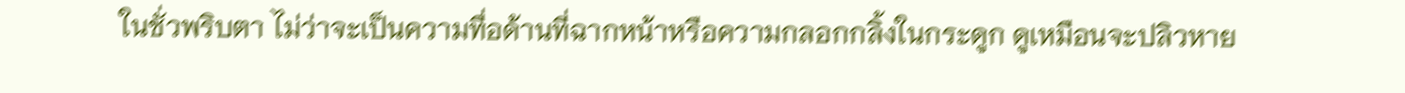ในชั่วพริบตา ไม่ว่าจะเป็นความทื่อด้านที่ฉากหน้าหรือความกลอกกลิ้งในกระดูก ดูเหมือนจะปลิวหาย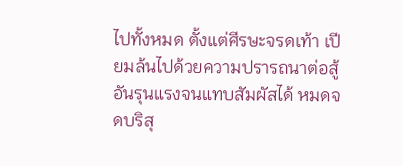ไปทั้งหมด ตั้งแต่ศีรษะจรดเท้า เปียมล้นไปด้วยความปรารถนาต่อสู้อันรุนแรงจนแทบสัมผัสได้ หมดจดบริสุ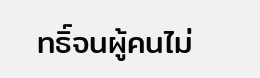ทธิ์จนผู้คนไม่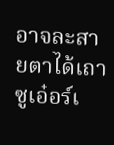อาจละสายตาได้เถาซูเอ๋อร์เ